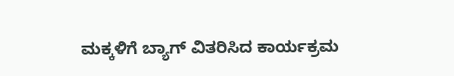ಮಕ್ಕಳಿಗೆ ಬ್ಯಾಗ್ ವಿತರಿಸಿದ ಕಾರ್ಯಕ್ರಮ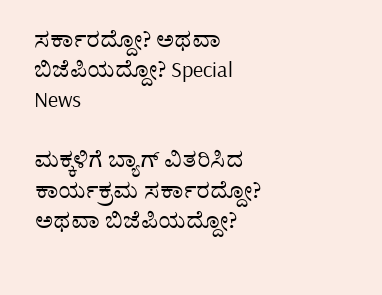ಸರ್ಕಾರದ್ದೋ? ಅಥವಾ ಬಿಜೆಪಿಯದ್ದೋ? Special News

ಮಕ್ಕಳಿಗೆ ಬ್ಯಾಗ್ ವಿತರಿಸಿದ ಕಾರ್ಯಕ್ರಮ ಸರ್ಕಾರದ್ದೋ? ಅಥವಾ ಬಿಜೆಪಿಯದ್ದೋ?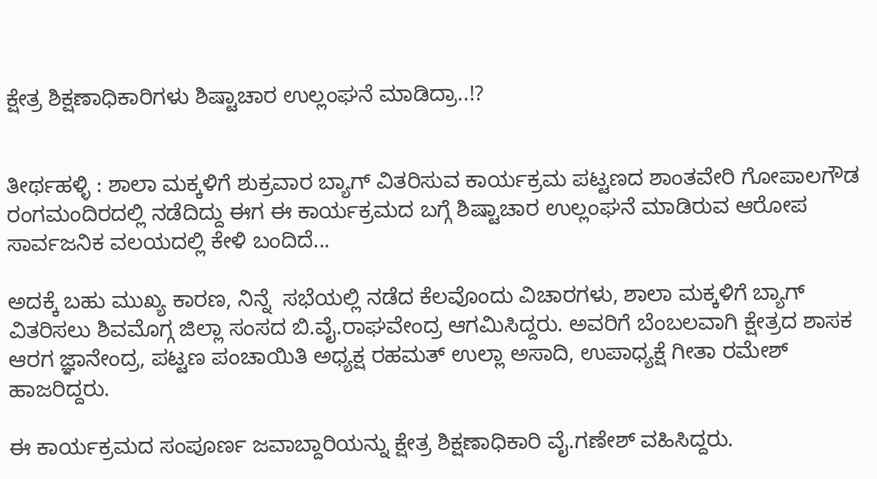ಕ್ಷೇತ್ರ ಶಿಕ್ಷಣಾಧಿಕಾರಿಗಳು ಶಿಷ್ಟಾಚಾರ ಉಲ್ಲಂಘನೆ ಮಾಡಿದ್ರಾ..!?


ತೀರ್ಥಹಳ್ಳಿ : ಶಾಲಾ ಮಕ್ಕಳಿಗೆ ಶುಕ್ರವಾರ ಬ್ಯಾಗ್ ವಿತರಿಸುವ ಕಾರ್ಯಕ್ರಮ ಪಟ್ಟಣದ ಶಾಂತವೇರಿ ಗೋಪಾಲಗೌಡ ರಂಗಮಂದಿರದಲ್ಲಿ ನಡೆದಿದ್ದು ಈಗ ಈ ಕಾರ್ಯಕ್ರಮದ ಬಗ್ಗೆ ಶಿಷ್ಟಾಚಾರ ಉಲ್ಲಂಘನೆ ಮಾಡಿರುವ ಆರೋಪ ಸಾರ್ವಜನಿಕ ವಲಯದಲ್ಲಿ ಕೇಳಿ ಬಂದಿದೆ...

ಅದಕ್ಕೆ ಬಹು ಮುಖ್ಯ ಕಾರಣ, ನಿನ್ನೆ  ಸಭೆಯಲ್ಲಿ ನಡೆದ ಕೆಲವೊಂದು ವಿಚಾರಗಳು, ಶಾಲಾ ಮಕ್ಕಳಿಗೆ ಬ್ಯಾಗ್ ವಿತರಿಸಲು ಶಿವಮೊಗ್ಗ ಜಿಲ್ಲಾ ಸಂಸದ ಬಿ.ವೈ.ರಾಘವೇಂದ್ರ ಆಗಮಿಸಿದ್ದರು. ಅವರಿಗೆ ಬೆಂಬಲವಾಗಿ ಕ್ಷೇತ್ರದ ಶಾಸಕ ಆರಗ ಜ್ಞಾನೇಂದ್ರ, ಪಟ್ಟಣ ಪಂಚಾಯಿತಿ ಅಧ್ಯಕ್ಷ ರಹಮತ್ ಉಲ್ಲಾ ಅಸಾದಿ, ಉಪಾಧ್ಯಕ್ಷೆ ಗೀತಾ ರಮೇಶ್ ಹಾಜರಿದ್ದರು.

ಈ ಕಾರ್ಯಕ್ರಮದ ಸಂಪೂರ್ಣ ಜವಾಬ್ದಾರಿಯನ್ನು ಕ್ಷೇತ್ರ ಶಿಕ್ಷಣಾಧಿಕಾರಿ ವೈ.ಗಣೇಶ್ ವಹಿಸಿದ್ದರು.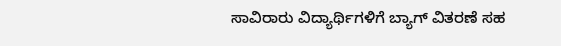ಸಾವಿರಾರು ವಿದ್ಯಾರ್ಥಿಗಳಿಗೆ ಬ್ಯಾಗ್ ವಿತರಣೆ ಸಹ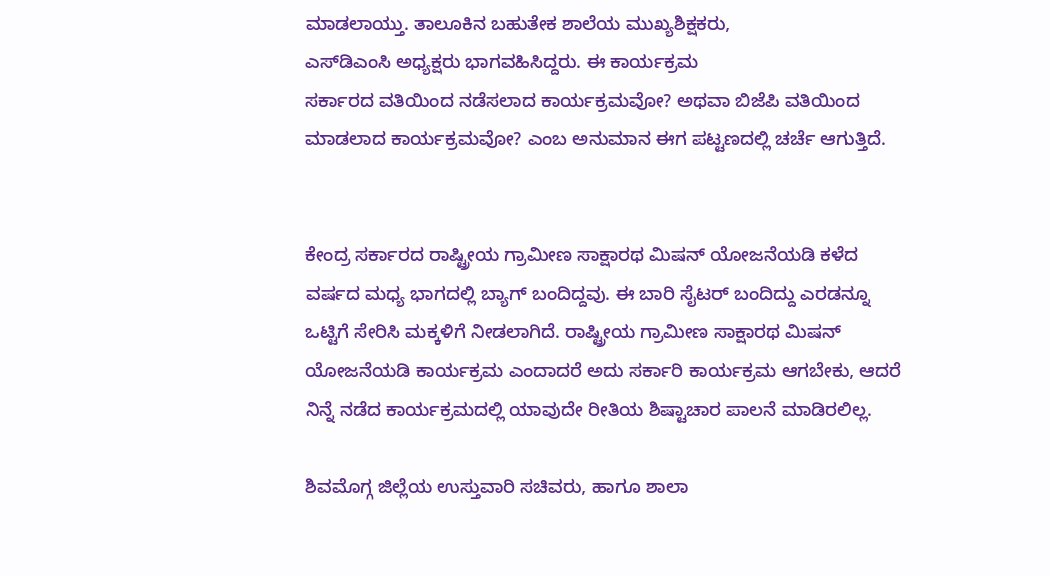ಮಾಡಲಾಯ್ತು. ತಾಲೂಕಿನ ಬಹುತೇಕ ಶಾಲೆಯ ಮುಖ್ಯಶಿಕ್ಷಕರು,
ಎಸ್‌ಡಿಎಂಸಿ ಅಧ್ಯಕ್ಷರು ಭಾಗವಹಿಸಿದ್ದರು. ಈ ಕಾರ್ಯಕ್ರಮ
ಸರ್ಕಾರದ ವತಿಯಿಂದ ನಡೆಸಲಾದ ಕಾರ್ಯಕ್ರಮವೋ? ಅಥವಾ ಬಿಜೆಪಿ ವತಿಯಿಂದ ಮಾಡಲಾದ ಕಾರ್ಯಕ್ರಮವೋ? ಎಂಬ ಅನುಮಾನ ಈಗ ಪಟ್ಟಣದಲ್ಲಿ ಚರ್ಚೆ ಆಗುತ್ತಿದೆ.


ಕೇಂದ್ರ ಸರ್ಕಾರದ ರಾಷ್ಟ್ರೀಯ ಗ್ರಾಮೀಣ ಸಾಕ್ಷಾರಥ ಮಿಷನ್ ಯೋಜನೆಯಡಿ ಕಳೆದ ವರ್ಷದ ಮಧ್ಯ ಭಾಗದಲ್ಲಿ ಬ್ಯಾಗ್ ಬಂದಿದ್ದವು. ಈ ಬಾರಿ ಸೈಟರ್ ಬಂದಿದ್ದು ಎರಡನ್ನೂ
ಒಟ್ಟಿಗೆ ಸೇರಿಸಿ ಮಕ್ಕಳಿಗೆ ನೀಡಲಾಗಿದೆ. ರಾಷ್ಟ್ರೀಯ ಗ್ರಾಮೀಣ ಸಾಕ್ಷಾರಥ ಮಿಷನ್ ಯೋಜನೆಯಡಿ ಕಾರ್ಯಕ್ರಮ ಎಂದಾದರೆ ಅದು ಸರ್ಕಾರಿ ಕಾರ್ಯಕ್ರಮ ಆಗಬೇಕು, ಆದರೆ ನಿನ್ನೆ ನಡೆದ ಕಾರ್ಯಕ್ರಮದಲ್ಲಿ ಯಾವುದೇ ರೀತಿಯ ಶಿಷ್ಟಾಚಾರ ಪಾಲನೆ ಮಾಡಿರಲಿಲ್ಲ.

ಶಿವಮೊಗ್ಗ ಜಿಲ್ಲೆಯ ಉಸ್ತುವಾರಿ ಸಚಿವರು, ಹಾಗೂ ಶಾಲಾ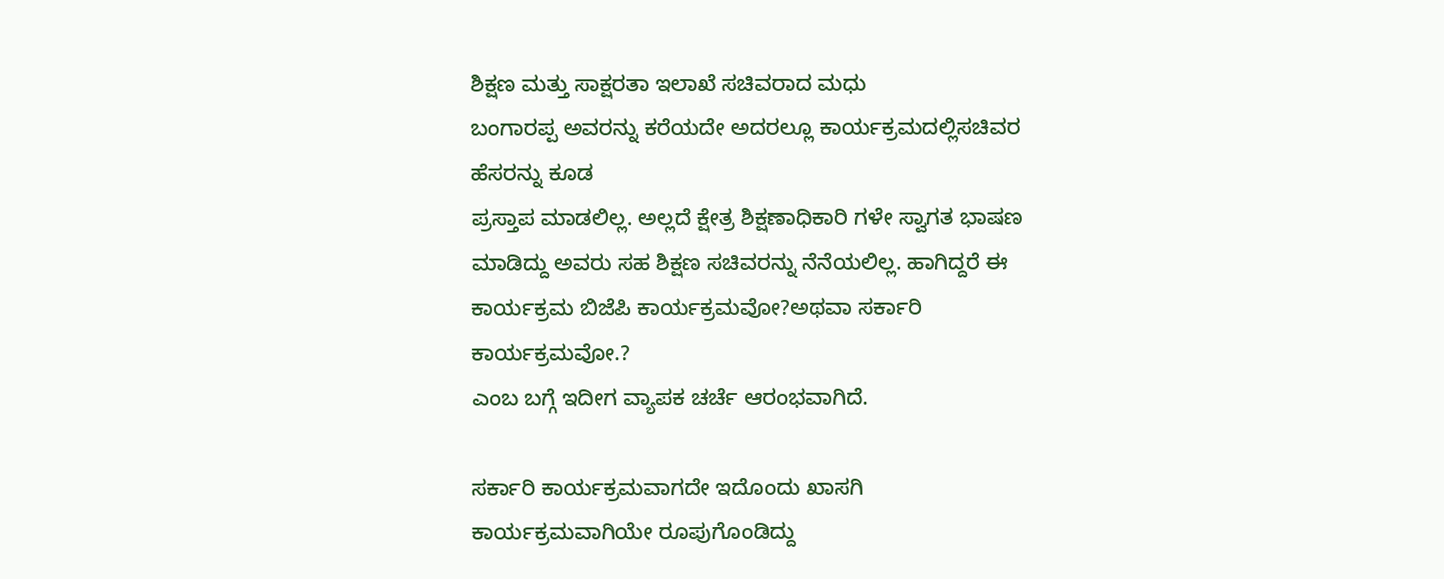ಶಿಕ್ಷಣ ಮತ್ತು ಸಾಕ್ಷರತಾ ಇಲಾಖೆ ಸಚಿವರಾದ ಮಧು
ಬಂಗಾರಪ್ಪ ಅವರನ್ನು ಕರೆಯದೇ ಅದರಲ್ಲೂ ಕಾರ್ಯಕ್ರಮದಲ್ಲಿಸಚಿವರ ಹೆಸರನ್ನು ಕೂಡ
ಪ್ರಸ್ತಾಪ ಮಾಡಲಿಲ್ಲ. ಅಲ್ಲದೆ ಕ್ಷೇತ್ರ ಶಿಕ್ಷಣಾಧಿಕಾರಿ ಗಳೇ ಸ್ವಾಗತ ಭಾಷಣ ಮಾಡಿದ್ದು ಅವರು ಸಹ ಶಿಕ್ಷಣ ಸಚಿವರನ್ನು ನೆನೆಯಲಿಲ್ಲ. ಹಾಗಿದ್ದರೆ ಈ ಕಾರ್ಯಕ್ರಮ ಬಿಜೆಪಿ ಕಾರ್ಯಕ್ರಮವೋ?ಅಥವಾ ಸರ್ಕಾರಿ ಕಾರ್ಯಕ್ರಮವೋ.?
ಎಂಬ ಬಗ್ಗೆ ಇದೀಗ ವ್ಯಾಪಕ ಚರ್ಚೆ ಆರಂಭವಾಗಿದೆ.

ಸರ್ಕಾರಿ ಕಾರ್ಯಕ್ರಮವಾಗದೇ ಇದೊಂದು ಖಾಸಗಿ
ಕಾರ್ಯಕ್ರಮವಾಗಿಯೇ ರೂಪುಗೊಂಡಿದ್ದು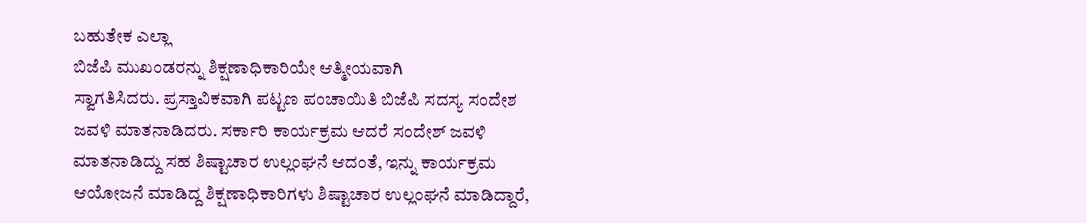ಬಹುತೇಕ ಎಲ್ಲಾ
ಬಿಜೆಪಿ ಮುಖಂಡರನ್ನು ಶಿಕ್ಷಣಾಧಿಕಾರಿಯೇ ಆತ್ಮೀಯವಾಗಿ
ಸ್ವಾಗತಿಸಿದರು. ಪ್ರಸ್ತಾವಿಕವಾಗಿ ಪಟ್ಟಣ ಪಂಚಾಯಿತಿ ಬಿಜೆಪಿ ಸದಸ್ಯ ಸಂದೇಶ ಜವಳಿ ಮಾತನಾಡಿದರು. ಸರ್ಕಾರಿ ಕಾರ್ಯಕ್ರಮ ಆದರೆ ಸಂದೇಶ್ ಜವಳಿ ಮಾತನಾಡಿದ್ದು ಸಹ ಶಿಷ್ಟಾಚಾರ ಉಲ್ಲಂಘನೆ ಆದಂತೆ, ಇನ್ನು ಕಾರ್ಯಕ್ರಮ ಆಯೋಜನೆ ಮಾಡಿದ್ದ ಶಿಕ್ಷಣಾಧಿಕಾರಿಗಳು ಶಿಷ್ಟಾಚಾರ ಉಲ್ಲಂಘನೆ ಮಾಡಿದ್ದಾರೆ,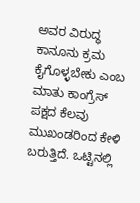ಅವರ ವಿರುದ್ಧ ಕಾನೂನು ಕ್ರಮ ಕೈಗೊಳ್ಳಬೇಕು ಎಂಬ ಮಾತು ಕಾಂಗ್ರೆಸ್ ಪಕ್ಷದ ಕೆಲವು ಮುಖಂಡರಿಂದ ಕೇಳಿ ಬರುತ್ತಿದೆ. ಒಟ್ಟಿನಲ್ಲಿ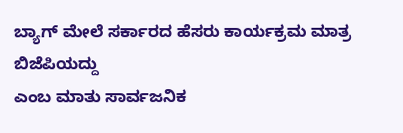ಬ್ಯಾಗ್ ಮೇಲೆ ಸರ್ಕಾರದ ಹೆಸರು ಕಾರ್ಯಕ್ರಮ ಮಾತ್ರ ಬಿಜೆಪಿಯದ್ದು
ಎಂಬ ಮಾತು ಸಾರ್ವಜನಿಕ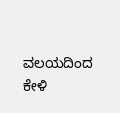ವಲಯದಿಂದ ಕೇಳಿ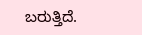ಬರುತ್ತಿದೆ.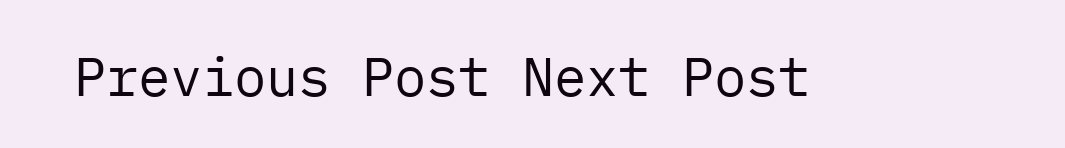Previous Post Next Post